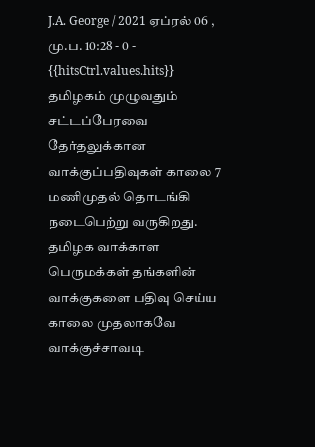J.A. George / 2021 ஏப்ரல் 06 , மு.ப. 10:28 - 0 - {{hitsCtrl.values.hits}}
தமிழகம் முழுவதும் சட்டப்பேரவை தேர்தலுக்கான வாக்குப்பதிவுகள் காலை 7 மணிமுதல் தொடங்கி நடைபெற்று வருகிறது.
தமிழக வாக்காள பெருமக்கள் தங்களின் வாக்குகளை பதிவு செய்ய காலை முதலாகவே வாக்குச்சாவடி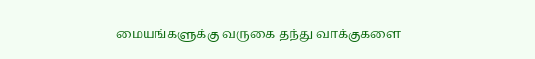மையங்களுக்கு வருகை தந்து வாக்குகளை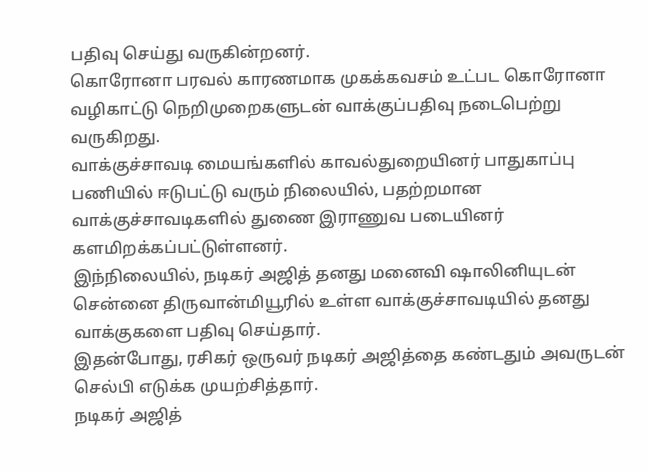பதிவு செய்து வருகின்றனர்.
கொரோனா பரவல் காரணமாக முகக்கவசம் உட்பட கொரோனா வழிகாட்டு நெறிமுறைகளுடன் வாக்குப்பதிவு நடைபெற்று வருகிறது.
வாக்குச்சாவடி மையங்களில் காவல்துறையினர் பாதுகாப்பு பணியில் ஈடுபட்டு வரும் நிலையில், பதற்றமான வாக்குச்சாவடிகளில் துணை இராணுவ படையினர் களமிறக்கப்பட்டுள்ளனர்.
இந்நிலையில், நடிகர் அஜித் தனது மனைவி ஷாலினியுடன் சென்னை திருவான்மியூரில் உள்ள வாக்குச்சாவடியில் தனது வாக்குகளை பதிவு செய்தார்.
இதன்போது, ரசிகர் ஒருவர் நடிகர் அஜித்தை கண்டதும் அவருடன் செல்பி எடுக்க முயற்சித்தார்.
நடிகர் அஜித்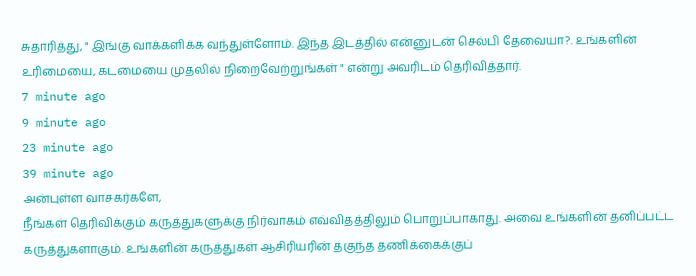சுதாரித்து, " இங்கு வாக்களிக்க வந்துள்ளோம். இந்த இடத்தில் என்னுடன் செல்பி தேவையா?. உங்களின் உரிமையை, கடமையை முதலில் நிறைவேற்றுங்கள் " என்று அவரிடம் தெரிவித்தார்.
7 minute ago
9 minute ago
23 minute ago
39 minute ago
அன்புள்ள வாசகர்களே,
நீங்கள் தெரிவிக்கும் கருத்துகளுக்கு நிர்வாகம் எவ்விதத்திலும் பொறுப்பாகாது. அவை உங்களின் தனிப்பட்ட கருத்துகளாகும். உங்களின் கருத்துகள் ஆசிரியரின் தகுந்த தணிக்கைக்குப்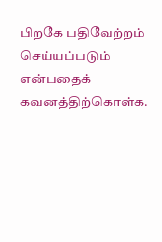பிறகே பதிவேற்றம் செய்யப்படும் என்பதைக் கவனத்திற்கொள்க.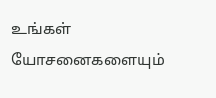உங்கள் யோசனைகளையும்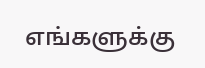எங்களுக்கு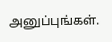அனுப்புங்கள்.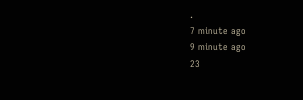.
7 minute ago
9 minute ago
23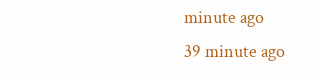minute ago
39 minute ago